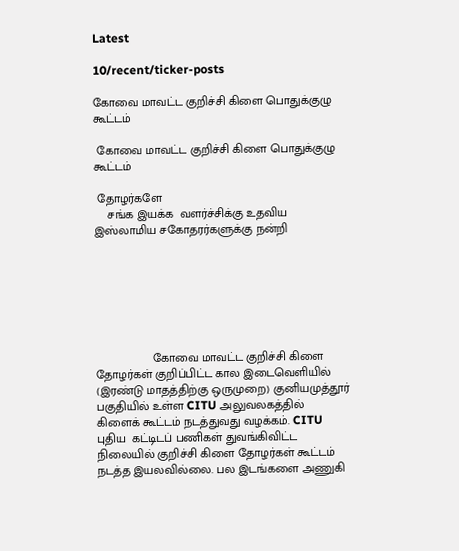Latest

10/recent/ticker-posts

கோவை மாவட்ட குறிச்சி கிளை பொதுக்குழு கூட்டம்

 கோவை மாவட்ட குறிச்சி கிளை பொதுக்குழு கூட்டம்

 தோழர்களே
    சங்க இயக்க  வளர்ச்சிக்கு உதவிய இஸ்லாமிய சகோதரர்களுக்கு நன்றி







                 கோவை மாவட்ட குறிச்சி கிளை தோழர்கள் குறிப்பிட்ட கால இடைவெளியில் (இரண்டு மாதத்திற்கு ஒருமுறை) குனியமுத்தூர் பகுதியில் உள்ள CITU அலுவலகத்தில்    கிளைக் கூட்டம் நடத்துவது வழக்கம். CITU புதிய  கட்டிடப் பணிகள் துவங்கிவிட்ட நிலையில் குறிச்சி கிளை தோழர்கள் கூட்டம் நடத்த இயலவில்லை. பல இடங்களை அணுகி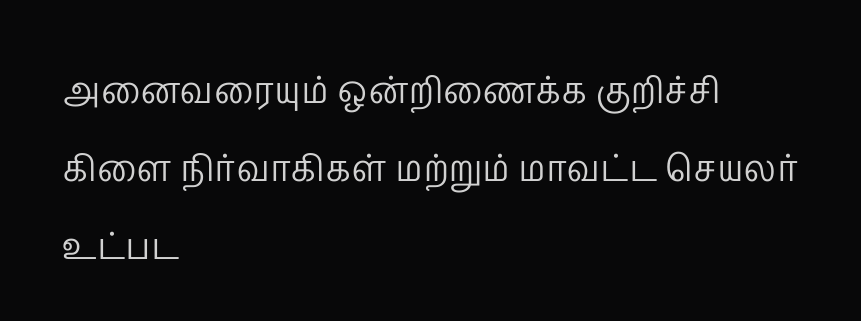அனைவரையும் ஒன்றிணைக்க குறிச்சி கிளை நிர்வாகிகள் மற்றும் மாவட்ட செயலர் உட்பட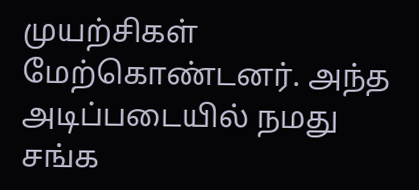முயற்சிகள் மேற்கொண்டனர். அந்த அடிப்படையில் நமது சங்க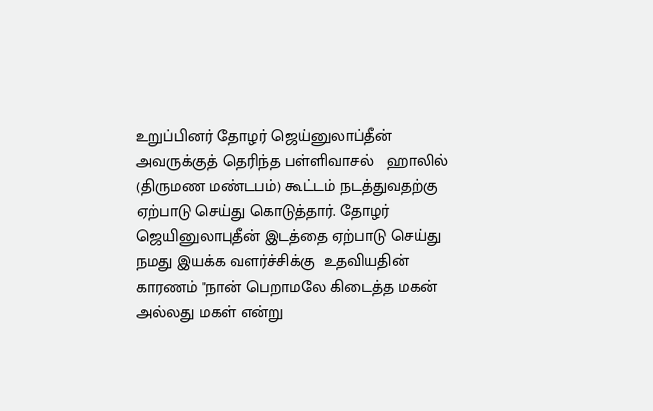உறுப்பினர் தோழர் ஜெய்னுலாப்தீன் அவருக்குத் தெரிந்த பள்ளிவாசல்   ஹாலில் (திருமண மண்டபம்) கூட்டம் நடத்துவதற்கு ஏற்பாடு செய்து கொடுத்தார். தோழர் ஜெயினுலாபுதீன் இடத்தை ஏற்பாடு செய்து நமது இயக்க வளர்ச்சிக்கு  உதவியதின் காரணம் "நான் பெறாமலே கிடைத்த மகன் அல்லது மகள் என்று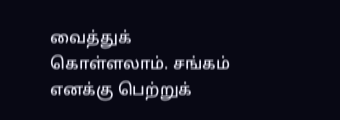வைத்துக் கொள்ளலாம். சங்கம் எனக்கு பெற்றுக்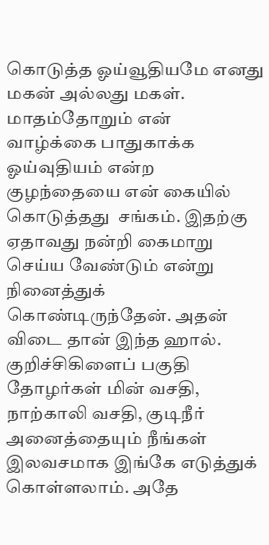கொடுத்த ஓய்வூதியமே எனது மகன் அல்லது மகள். மாதம்தோறும் என் வாழ்க்கை பாதுகாக்க ஓய்வுதியம் என்ற குழந்தையை என் கையில் கொடுத்தது  சங்கம். இதற்கு ஏதாவது நன்றி கைமாறு செய்ய வேண்டும் என்று நினைத்துக் கொண்டிருந்தேன். அதன் விடை தான் இந்த ஹால். குறிச்சிகிளைப் பகுதி தோழர்கள் மின் வசதி, நாற்காலி வசதி, குடிநீர் அனைத்தையும் நீங்கள் இலவசமாக இங்கே எடுத்துக் கொள்ளலாம். அதே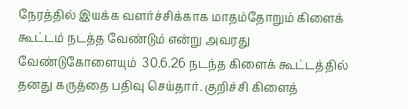நேரத்தில் இயக்க வளர்ச்சிக்காக மாதம்தோறும் கிளைக் கூட்டம் நடத்த வேண்டும் என்று அவரது    வேண்டுகோளையும்  30.6.26 நடந்த கிளைக் கூட்டத்தில் தனது கருத்தை பதிவு செய்தார். குறிச்சி கிளைத்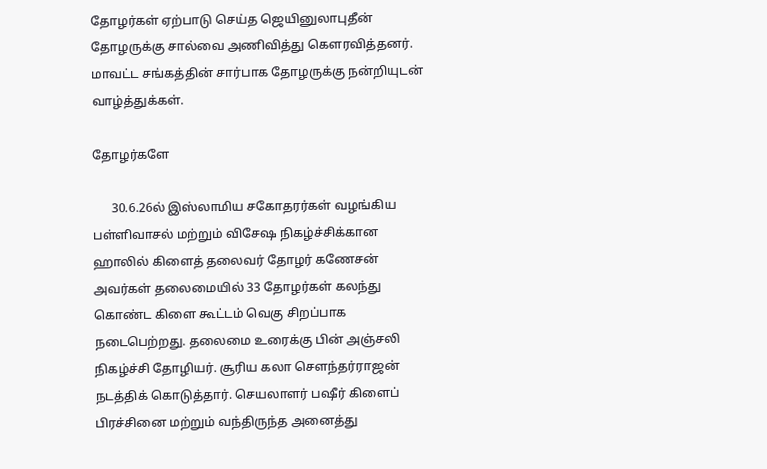தோழர்கள் ஏற்பாடு செய்த ஜெயினுலாபுதீன் தோழருக்கு சால்வை அணிவித்து கௌரவித்தனர். மாவட்ட சங்கத்தின் சார்பாக தோழருக்கு நன்றியுடன் வாழ்த்துக்கள்.

தோழர்களே

      30.6.26ல் இஸ்லாமிய சகோதரர்கள் வழங்கிய பள்ளிவாசல் மற்றும் விசேஷ நிகழ்ச்சிக்கான ஹாலில் கிளைத் தலைவர் தோழர் கணேசன் அவர்கள் தலைமையில் 33 தோழர்கள் கலந்து கொண்ட கிளை கூட்டம் வெகு சிறப்பாக நடைபெற்றது. தலைமை உரைக்கு பின் அஞ்சலி நிகழ்ச்சி தோழியர். சூரிய கலா சௌந்தர்ராஜன் நடத்திக் கொடுத்தார். செயலாளர் பஷீர் கிளைப் பிரச்சினை மற்றும் வந்திருந்த அனைத்து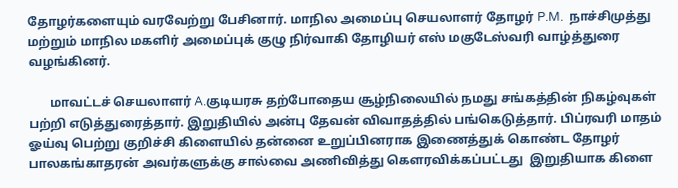தோழர்களையும் வரவேற்று பேசினார். மாநில அமைப்பு செயலாளர் தோழர் P.M.  நாச்சிமுத்து மற்றும் மாநில மகளிர் அமைப்புக் குழு நிர்வாகி தோழியர் எஸ் மகுடேஸ்வரி வாழ்த்துரை வழங்கினர்.

       மாவட்டச் செயலாளர் A.குடியரசு தற்போதைய சூழ்நிலையில் நமது சங்கத்தின் நிகழ்வுகள் பற்றி எடுத்துரைத்தார். இறுதியில் அன்பு தேவன் விவாதத்தில் பங்கெடுத்தார். பிப்ரவரி மாதம் ஓய்வு பெற்று குறிச்சி கிளையில் தன்னை உறுப்பினராக இணைத்துக் கொண்ட தோழர் பாலகங்காதரன் அவர்களுக்கு சால்வை அணிவித்து கௌரவிக்கப்பட்டது  இறுதியாக கிளை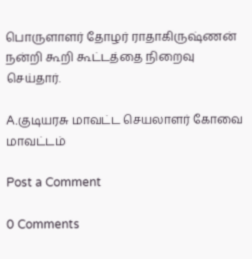பொருளாளர் தோழர் ராதாகிருஷ்ணன் நன்றி கூறி கூட்டத்தை நிறைவு செய்தார்.

A.குடியரசு மாவட்ட செயலாளர் கோவை மாவட்டம்

Post a Comment

0 Comments